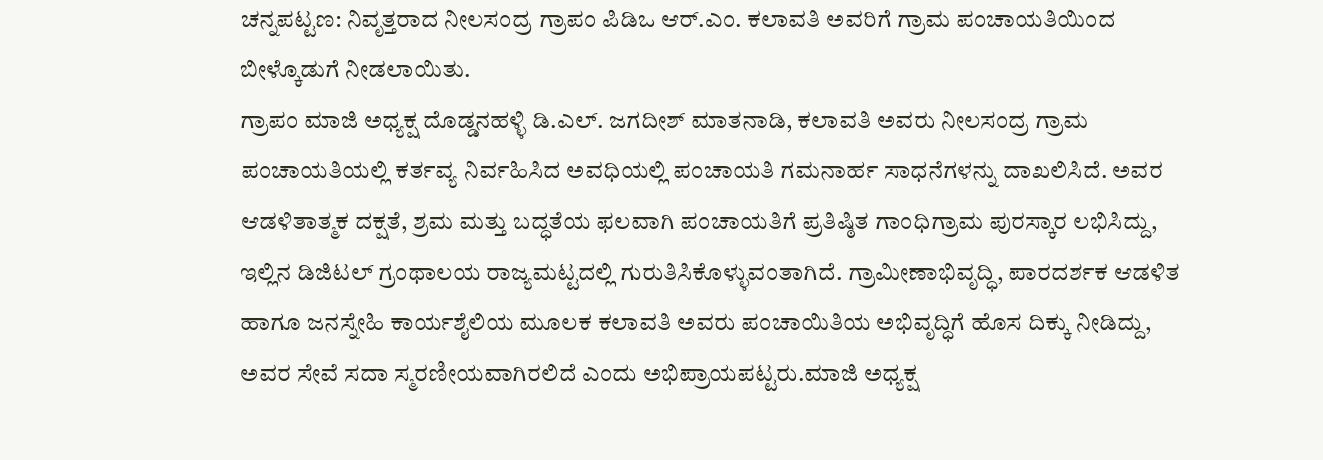ಚನ್ನಪಟ್ಟಣ: ನಿವೃತ್ತರಾದ ನೀಲಸಂದ್ರ ಗ್ರಾಪಂ ಪಿಡಿಒ ಆರ್.ಎಂ. ಕಲಾವತಿ ಅವರಿಗೆ ಗ್ರಾಮ ಪಂಚಾಯತಿಯಿಂದ ಬೀಳ್ಕೊಡುಗೆ ನೀಡಲಾಯಿತು.
ಗ್ರಾಪಂ ಮಾಜಿ ಅಧ್ಯಕ್ಷ ದೊಡ್ಡನಹಳ್ಳಿ ಡಿ.ಎಲ್. ಜಗದೀಶ್ ಮಾತನಾಡಿ, ಕಲಾವತಿ ಅವರು ನೀಲಸಂದ್ರ ಗ್ರಾಮ ಪಂಚಾಯತಿಯಲ್ಲಿ ಕರ್ತವ್ಯ ನಿರ್ವಹಿಸಿದ ಅವಧಿಯಲ್ಲಿ ಪಂಚಾಯತಿ ಗಮನಾರ್ಹ ಸಾಧನೆಗಳನ್ನು ದಾಖಲಿಸಿದೆ. ಅವರ ಆಡಳಿತಾತ್ಮಕ ದಕ್ಷತೆ, ಶ್ರಮ ಮತ್ತು ಬದ್ಧತೆಯ ಫಲವಾಗಿ ಪಂಚಾಯತಿಗೆ ಪ್ರತಿಷ್ಠಿತ ಗಾಂಧಿಗ್ರಾಮ ಪುರಸ್ಕಾರ ಲಭಿಸಿದ್ದು, ಇಲ್ಲಿನ ಡಿಜಿಟಲ್ ಗ್ರಂಥಾಲಯ ರಾಜ್ಯಮಟ್ಟದಲ್ಲಿ ಗುರುತಿಸಿಕೊಳ್ಳುವಂತಾಗಿದೆ. ಗ್ರಾಮೀಣಾಭಿವೃದ್ಧಿ, ಪಾರದರ್ಶಕ ಆಡಳಿತ ಹಾಗೂ ಜನಸ್ನೇಹಿ ಕಾರ್ಯಶೈಲಿಯ ಮೂಲಕ ಕಲಾವತಿ ಅವರು ಪಂಚಾಯಿತಿಯ ಅಭಿವೃದ್ಧಿಗೆ ಹೊಸ ದಿಕ್ಕು ನೀಡಿದ್ದು, ಅವರ ಸೇವೆ ಸದಾ ಸ್ಮರಣೀಯವಾಗಿರಲಿದೆ ಎಂದು ಅಭಿಪ್ರಾಯಪಟ್ಟರು.ಮಾಜಿ ಅಧ್ಯಕ್ಷ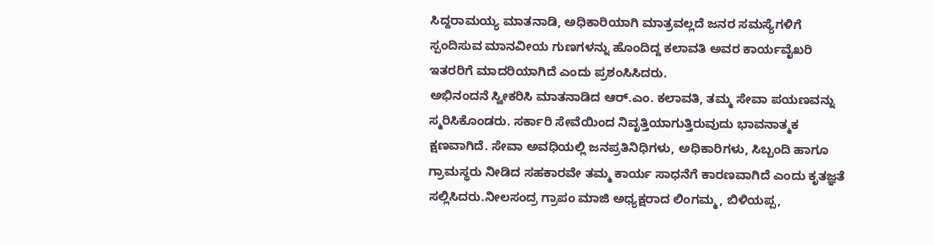ಸಿದ್ದರಾಮಯ್ಯ ಮಾತನಾಡಿ, ಅಧಿಕಾರಿಯಾಗಿ ಮಾತ್ರವಲ್ಲದೆ ಜನರ ಸಮಸ್ಯೆಗಳಿಗೆ ಸ್ಪಂದಿಸುವ ಮಾನವೀಯ ಗುಣಗಳನ್ನು ಹೊಂದಿದ್ದ ಕಲಾವತಿ ಅವರ ಕಾರ್ಯವೈಖರಿ ಇತರರಿಗೆ ಮಾದರಿಯಾಗಿದೆ ಎಂದು ಪ್ರಶಂಸಿಸಿದರು.
ಅಭಿನಂದನೆ ಸ್ವೀಕರಿಸಿ ಮಾತನಾಡಿದ ಆರ್.ಎಂ. ಕಲಾವತಿ, ತಮ್ಮ ಸೇವಾ ಪಯಣವನ್ನು ಸ್ಮರಿಸಿಕೊಂಡರು. ಸರ್ಕಾರಿ ಸೇವೆಯಿಂದ ನಿವೃತ್ತಿಯಾಗುತ್ತಿರುವುದು ಭಾವನಾತ್ಮಕ ಕ್ಷಣವಾಗಿದೆ. ಸೇವಾ ಅವಧಿಯಲ್ಲಿ ಜನಪ್ರತಿನಿಧಿಗಳು, ಅಧಿಕಾರಿಗಳು, ಸಿಬ್ಬಂದಿ ಹಾಗೂ ಗ್ರಾಮಸ್ಥರು ನೀಡಿದ ಸಹಕಾರವೇ ತಮ್ಮ ಕಾರ್ಯ ಸಾಧನೆಗೆ ಕಾರಣವಾಗಿದೆ ಎಂದು ಕೃತಜ್ಞತೆ ಸಲ್ಲಿಸಿದರು.ನೀಲಸಂದ್ರ ಗ್ರಾಪಂ ಮಾಜಿ ಅಧ್ಯಕ್ಷರಾದ ಲಿಂಗಮ್ಮ, ಬಿಳಿಯಪ್ಪ,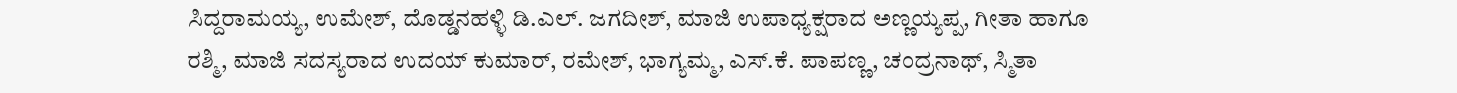ಸಿದ್ದರಾಮಯ್ಯ, ಉಮೇಶ್, ದೊಡ್ಡನಹಳ್ಳಿ ಡಿ.ಎಲ್. ಜಗದೀಶ್, ಮಾಜಿ ಉಪಾಧ್ಯಕ್ಷರಾದ ಅಣ್ಣಯ್ಯಪ್ಪ, ಗೀತಾ ಹಾಗೂ ರಶ್ಮಿ, ಮಾಜಿ ಸದಸ್ಯರಾದ ಉದಯ್ ಕುಮಾರ್, ರಮೇಶ್, ಭಾಗ್ಯಮ್ಮ, ಎಸ್.ಕೆ. ಪಾಪಣ್ಣ, ಚಂದ್ರನಾಥ್, ಸ್ಮಿತಾ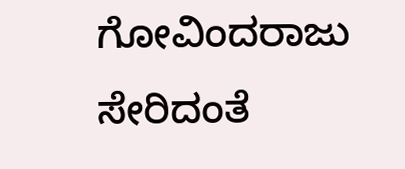ಗೋವಿಂದರಾಜು ಸೇರಿದಂತೆ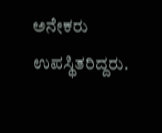ಅನೇಕರು ಉಪಸ್ಥಿತರಿದ್ದರು.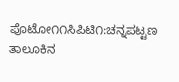ಪೊಟೋ೧೧ಸಿಪಿಟಿ೧:ಚನ್ನಪಟ್ಟಣ ತಾಲೂಕಿನ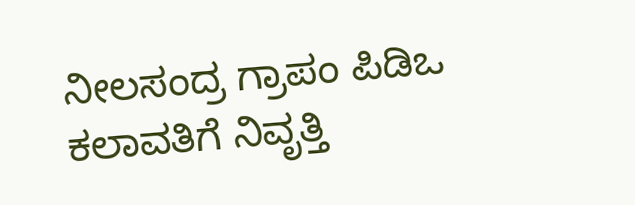ನೀಲಸಂದ್ರ ಗ್ರಾಪಂ ಪಿಡಿಒ ಕಲಾವತಿಗೆ ನಿವೃತ್ತಿ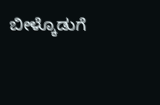ಬೀಳ್ಕೊಡುಗೆ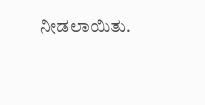ನೀಡಲಾಯಿತು.